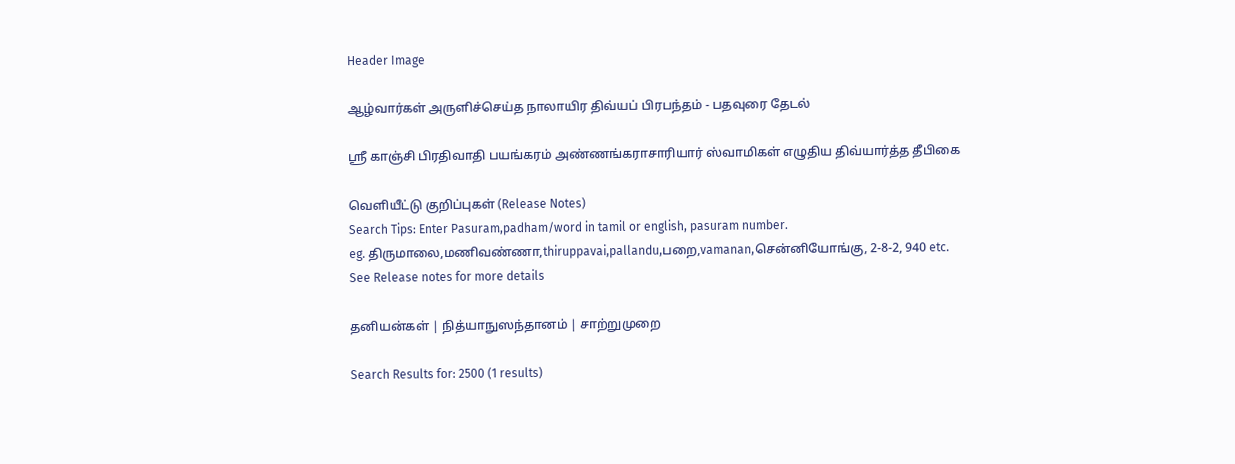Header Image

ஆழ்வார்கள் அருளிச்செய்த நாலாயிர திவ்யப் பிரபந்தம் - பதவுரை தேடல்

ஸ்ரீ காஞ்சி பிரதிவாதி பயங்கரம் அண்ணங்கராசாரியார் ஸ்வாமிகள் எழுதிய திவ்யார்த்த தீபிகை

வெளியீட்டு குறிப்புகள் (Release Notes)
Search Tips: Enter Pasuram,padham/word in tamil or english, pasuram number.
eg. திருமாலை,மணிவண்ணா,thiruppavai,pallandu,பறை,vamanan,சென்னியோங்கு, 2-8-2, 940 etc.
See Release notes for more details

தனியன்கள் | நித்யாநுஸந்தானம் | சாற்றுமுறை

Search Results for: 2500 (1 results)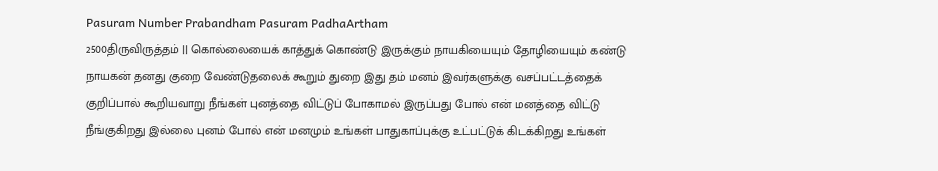Pasuram Number Prabandham Pasuram PadhaArtham
2500திருவிருத்தம் || கொல்லையைக் காத்துக் கொண்டு இருக்கும் நாயகியையும் தோழியையும் கண்டு நாயகன் தனது குறை வேண்டுதலைக் கூறும் துறை இது தம் மனம் இவர்களுக்கு வசப்பட்டத்தைக் குறிப்பால் கூறியவாறு நீங்கள் புனத்தை விட்டுப் போகாமல் இருப்பது போல் என் மனத்தை விட்டு நீங்குகிறது இல்லை புனம் போல் என் மனமும் உங்கள் பாதுகாப்புக்கு உட்பட்டுக் கிடக்கிறது உங்கள்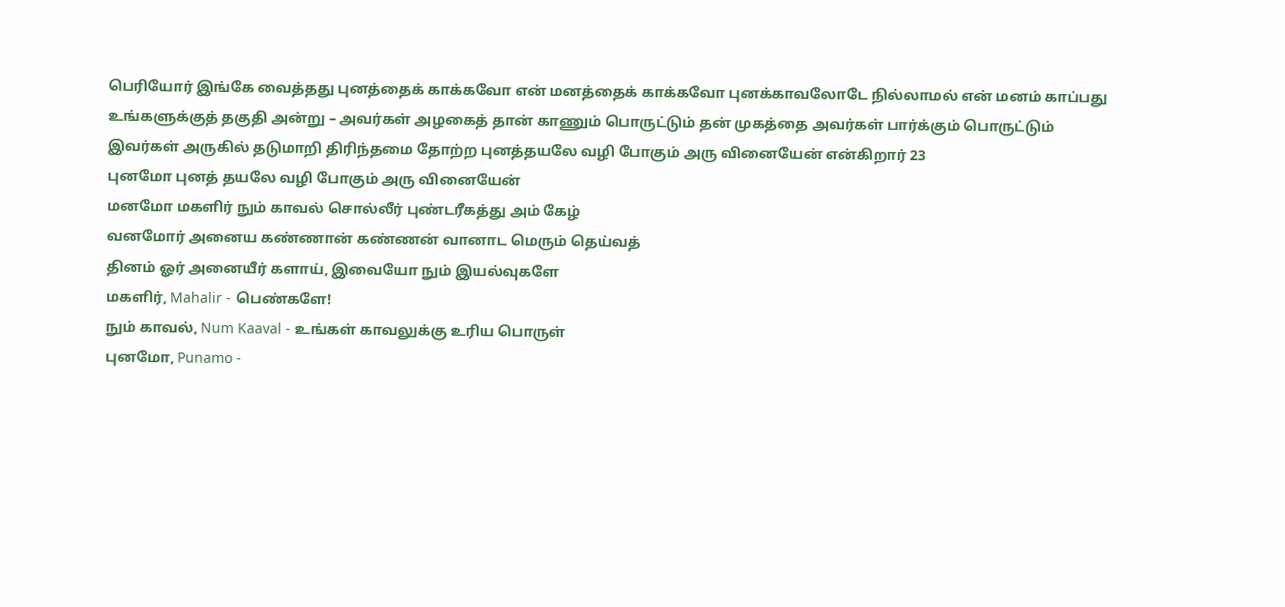பெரியோர் இங்கே வைத்தது புனத்தைக் காக்கவோ என் மனத்தைக் காக்கவோ புனக்காவலோடே நில்லாமல் என் மனம் காப்பது உங்களுக்குத் தகுதி அன்று – அவர்கள் அழகைத் தான் காணும் பொருட்டும் தன் முகத்தை அவர்கள் பார்க்கும் பொருட்டும் இவர்கள் அருகில் தடுமாறி திரிந்தமை தோற்ற புனத்தயலே வழி போகும் அரு வினையேன் என்கிறார் 23
புனமோ புனத் தயலே வழி போகும் அரு வினையேன்
மனமோ மகளிர் நும் காவல் சொல்லீர் புண்டரீகத்து அம் கேழ்
வனமோர் அனைய கண்ணான் கண்ணன் வானாட மெரும் தெய்வத்
தினம் ஓர் அனையீர் களாய், இவையோ நும் இயல்வுகளே
மகளிர், Mahalir - பெண்களே!
நும் காவல், Num Kaaval - உங்கள் காவலுக்கு உரிய பொருள்
புனமோ, Punamo -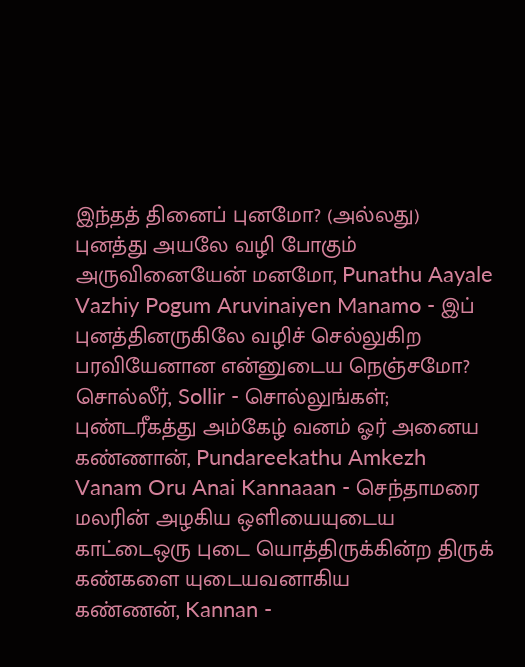இந்தத் தினைப் புனமோ? (அல்லது)
புனத்து அயலே வழி போகும் அருவினையேன் மனமோ, Punathu Aayale Vazhiy Pogum Aruvinaiyen Manamo - இப் புனத்தினருகிலே வழிச் செல்லுகிற பரவியேனான என்னுடைய நெஞ்சமோ?
சொல்லீர், Sollir - சொல்லுங்கள்;
புண்டரீகத்து அம்கேழ் வனம் ஓர் அனைய கண்ணான், Pundareekathu Amkezh Vanam Oru Anai Kannaaan - செந்தாமரை மலரின் அழகிய ஒளியையுடைய காட்டைஒரு புடை யொத்திருக்கின்ற திருக் கண்களை யுடையவனாகிய
கண்ணன், Kannan -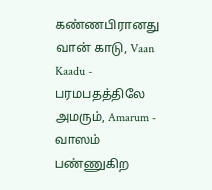கண்ணபிரானது
வான் காடு, Vaan Kaadu - பரமபதத்திலே
அமரும், Amarum - வாஸம் பண்ணுகிற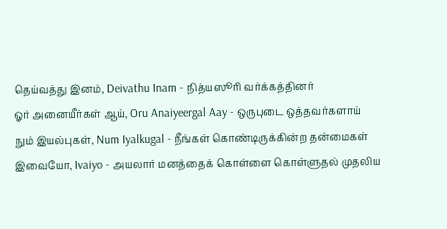தெய்வத்து இனம், Deivathu Inam - நித்யஸூரி வர்க்கத்தினர்
ஓர் அனையீர்கள் ஆய், Oru Anaiyeergal Aay - ஒருபுடை ஒத்தவர்களாய்
நும் இயல்புகள், Num Iyalkugal - நீங்கள் கொண்டிருக்கின்ற தன்மைகள்
இவையோ, Ivaiyo - அயலார் மனத்தைக் கொள்ளை கொள்ளுதல் முதலிய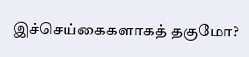இச்செய்கைகளாகத் தகுமோ?